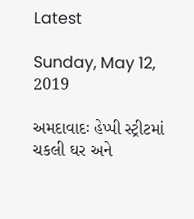Latest

Sunday, May 12, 2019

અમદાવાદઃ હેપ્પી સ્ટ્રીટમાં ચકલી ઘર અને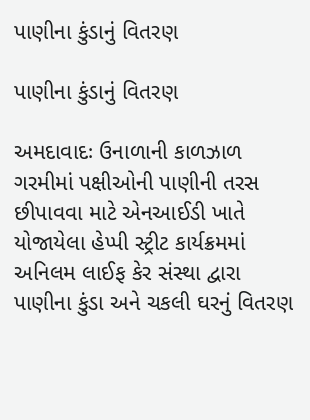પાણીના કુંડાનું વિતરણ

પાણીના કુંડાનું વિતરણ

અમદાવાદઃ ઉનાળાની કાળઝાળ ગરમીમાં પક્ષીઓની પાણીની તરસ છીપાવવા માટે એનઆઈડી ખાતે યોજાયેલા હેપ્પી સ્ટ્રીટ કાર્યક્રમમાં અનિલમ લાઈફ કેર સંસ્થા દ્વારા પાણીના કુંડા અને ચકલી ઘરનું વિતરણ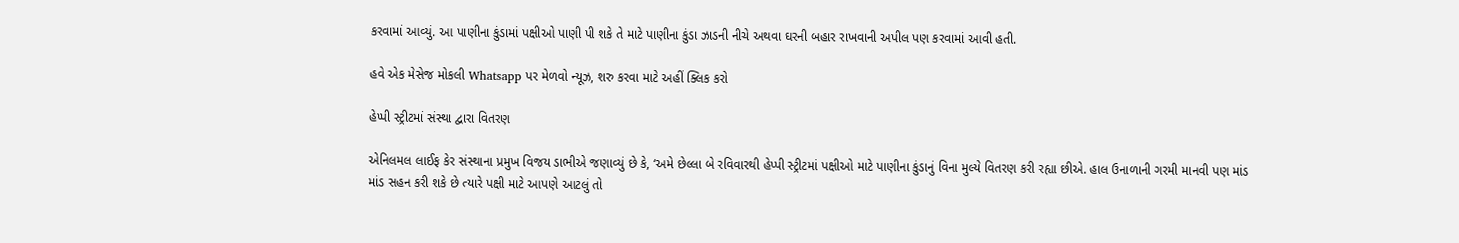કરવામાં આવ્યું. આ પાણીના કુંડામાં પક્ષીઓ પાણી પી શકે તે માટે પાણીના કુંડા ઝાડની નીચે અથવા ઘરની બહાર રાખવાની અપીલ પણ કરવામાં આવી હતી.

હવે એક મેસેજ મોકલી Whatsapp પર મેળવો ન્યૂઝ, શરુ કરવા માટે અહીં ક્લિક કરો

હેપ્પી સ્ટ્રીટમાં સંસ્થા દ્વારા વિતરણ

એનિલમલ લાઈફ કેર સંસ્થાના પ્રમુખ વિજય ડાભીએ જણાવ્યું છે કે, ‘અમે છેલ્લા બે રવિવારથી હેપ્પી સ્ટ્રીટમાં પક્ષીઓ માટે પાણીના કુંડાનું વિના મુલ્યે વિતરણ કરી રહ્યા છીએ. હાલ ઉનાળાની ગરમી માનવી પણ માંડ માંડ સહન કરી શકે છે ત્યારે પક્ષી માટે આપણે આટલું તો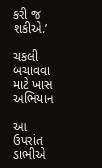કરી જ શકીએ.’

ચકલી બચાવવા માટે ખાસ અભિયાન

આ ઉપરાંત ડાભીએ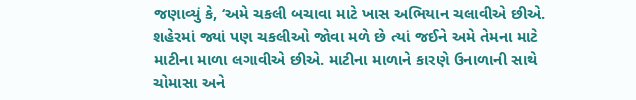જણાવ્યું કે, ‘અમે ચકલી બચાવા માટે ખાસ અભિયાન ચલાવીએ છીએ. શહેરમાં જ્યાં પણ ચકલીઓ જોવા મળે છે ત્યાં જઈને અમે તેમના માટે માટીના માળા લગાવીએ છીએ. માટીના માળાને કારણે ઉનાળાની સાથે ચોમાસા અને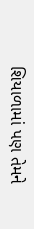શિયાળામાં પણ તેમને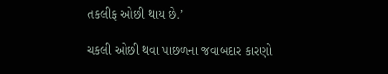તકલીફ ઓછી થાય છે.’

ચકલી ઓછી થવા પાછળના જવાબદાર કારણો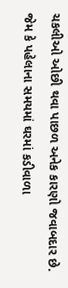ચકલીઓ ઓછી થવા પાછળ અનેક કારણો જવાબદાર છે. જેમ કે પહેલાના સમયમાં ઘરમાં કડીવાળા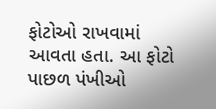ફોટોઓ રાખવામાં આવતા હતા. આ ફોટો પાછળ પંખીઓ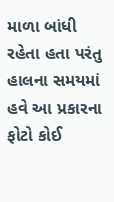માળા બાંધી રહેતા હતા પરંતુ હાલના સમયમાં હવે આ પ્રકારના ફોટો કોઈ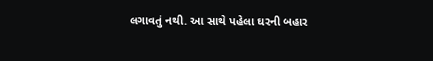લગાવતું નથી. આ સાથે પહેલા ઘરની બહાર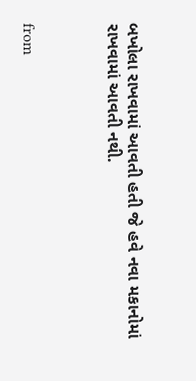બખોલા રાખવામાં આવતી હતી જે હવે નવા મકાનોમાં રાખવામાં આવતી નથી.



from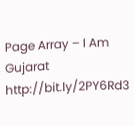Page Array – I Am Gujarat http://bit.ly/2PY6Rd3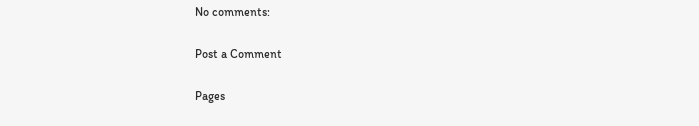No comments:

Post a Comment

Pages